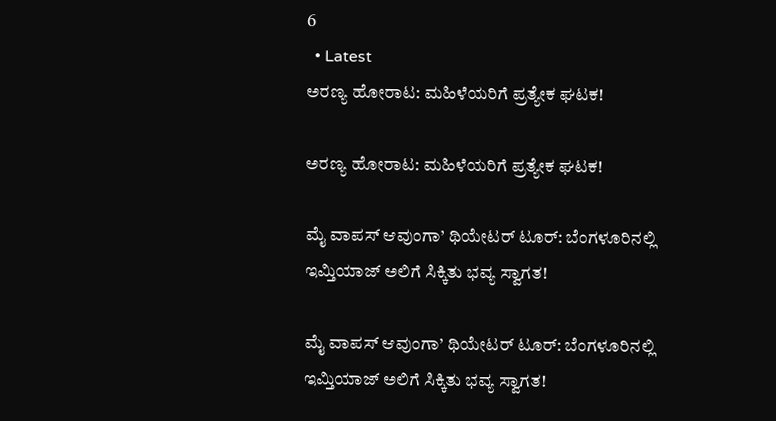6
  • Latest
ಅರಣ್ಯ ಹೋರಾಟ: ಮಹಿಳೆಯರಿಗೆ ಪ್ರತ್ಯೇಕ ಘಟಕ!

ಅರಣ್ಯ ಹೋರಾಟ: ಮಹಿಳೆಯರಿಗೆ ಪ್ರತ್ಯೇಕ ಘಟಕ!

ಮೈ ವಾಪಸ್ ಆವುಂಗಾ’ ಥಿಯೇಟರ್ ಟೂರ್: ಬೆಂಗಳೂರಿನಲ್ಲಿ ಇಮ್ತಿಯಾಜ್ ಅಲಿಗೆ ಸಿಕ್ಕಿತು ಭವ್ಯ ಸ್ವಾಗತ!

ಮೈ ವಾಪಸ್ ಆವುಂಗಾ’ ಥಿಯೇಟರ್ ಟೂರ್: ಬೆಂಗಳೂರಿನಲ್ಲಿ ಇಮ್ತಿಯಾಜ್ ಅಲಿಗೆ ಸಿಕ್ಕಿತು ಭವ್ಯ ಸ್ವಾಗತ!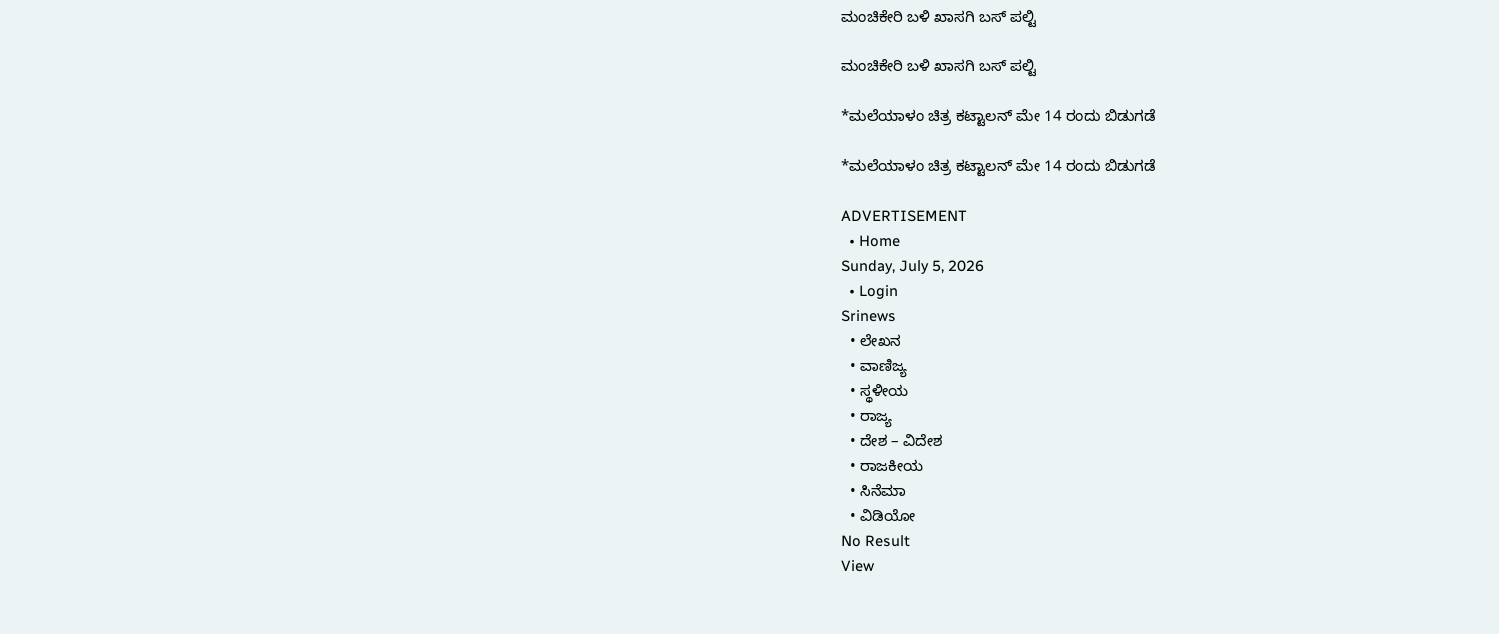ಮಂಚಿಕೇರಿ‌ ಬಳಿ ಖಾಸಗಿ ಬಸ್ ಪಲ್ಟಿ

ಮಂಚಿಕೇರಿ‌ ಬಳಿ ಖಾಸಗಿ ಬಸ್ ಪಲ್ಟಿ

*ಮಲೆಯಾಳಂ ಚಿತ್ರ ಕಟ್ಟಾಲನ್ ಮೇ 14 ರಂದು ಬಿಡುಗಡೆ

*ಮಲೆಯಾಳಂ ಚಿತ್ರ ಕಟ್ಟಾಲನ್ ಮೇ 14 ರಂದು ಬಿಡುಗಡೆ

ADVERTISEMENT
  • Home
Sunday, July 5, 2026
  • Login
Srinews
  • ಲೇಖನ
  • ವಾಣಿಜ್ಯ
  • ಸ್ಥಳೀಯ
  • ರಾಜ್ಯ
  • ದೇಶ – ವಿದೇಶ
  • ರಾಜಕೀಯ
  • ಸಿನೆಮಾ
  • ವಿಡಿಯೋ
No Result
View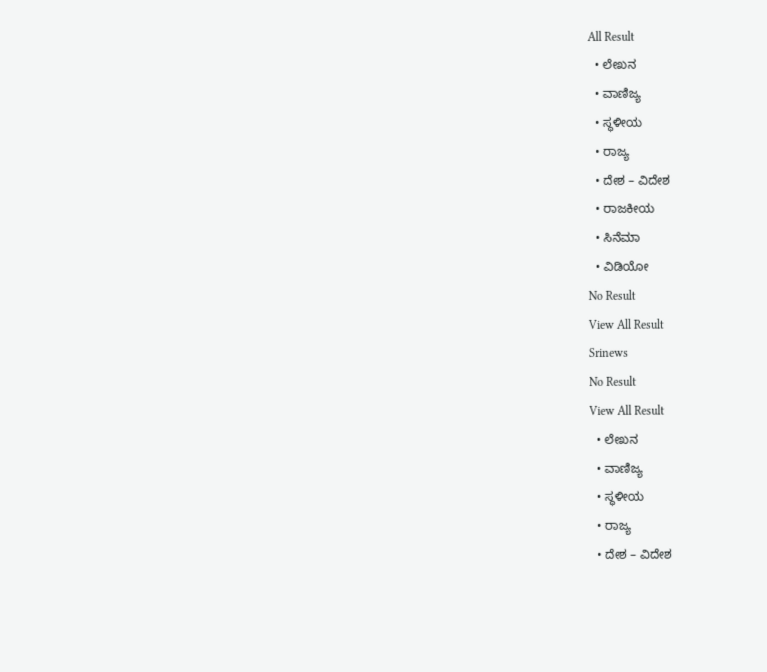All Result
  • ಲೇಖನ
  • ವಾಣಿಜ್ಯ
  • ಸ್ಥಳೀಯ
  • ರಾಜ್ಯ
  • ದೇಶ – ವಿದೇಶ
  • ರಾಜಕೀಯ
  • ಸಿನೆಮಾ
  • ವಿಡಿಯೋ
No Result
View All Result
Srinews
No Result
View All Result
  • ಲೇಖನ
  • ವಾಣಿಜ್ಯ
  • ಸ್ಥಳೀಯ
  • ರಾಜ್ಯ
  • ದೇಶ – ವಿದೇಶ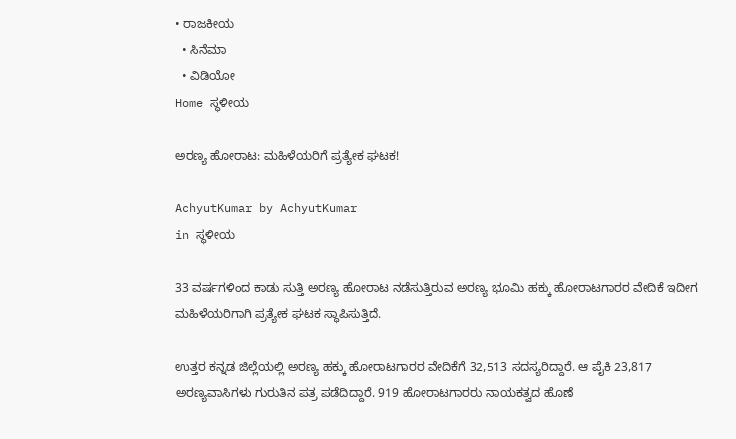• ರಾಜಕೀಯ
  • ಸಿನೆಮಾ
  • ವಿಡಿಯೋ
Home ಸ್ಥಳೀಯ

ಅರಣ್ಯ ಹೋರಾಟ: ಮಹಿಳೆಯರಿಗೆ ಪ್ರತ್ಯೇಕ ಘಟಕ!

AchyutKumar by AchyutKumar
in ಸ್ಥಳೀಯ

33 ವರ್ಷಗಳಿಂದ ಕಾಡು ಸುತ್ತಿ ಅರಣ್ಯ ಹೋರಾಟ ನಡೆಸುತ್ತಿರುವ ಅರಣ್ಯ ಭೂಮಿ ಹಕ್ಕು ಹೋರಾಟಗಾರರ ವೇದಿಕೆ ಇದೀಗ ಮಹಿಳೆಯರಿಗಾಗಿ ಪ್ರತ್ಯೇಕ ಘಟಕ ಸ್ಥಾಪಿಸುತ್ತಿದೆ.

ಉತ್ತರ ಕನ್ನಡ ಜಿಲ್ಲೆಯಲ್ಲಿ ಅರಣ್ಯ ಹಕ್ಕು ಹೋರಾಟಗಾರರ ವೇದಿಕೆಗೆ 32,513 ಸದಸ್ಯರಿದ್ದಾರೆ. ಆ ಪೈಕಿ 23,817 ಅರಣ್ಯವಾಸಿಗಳು ಗುರುತಿನ ಪತ್ರ ಪಡೆದಿದ್ದಾರೆ. 919 ಹೋರಾಟಗಾರರು ನಾಯಕತ್ವದ ಹೊಣೆ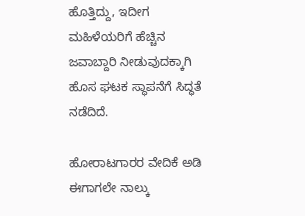ಹೊತ್ತಿದ್ದು, ಇದೀಗ ಮಹಿಳೆಯರಿಗೆ ಹೆಚ್ಚಿನ ಜವಾಬ್ದಾರಿ ನೀಡುವುದಕ್ಕಾಗಿ ಹೊಸ ಘಟಕ ಸ್ಥಾಪನೆಗೆ ಸಿದ್ಧತೆ ನಡೆದಿದೆ.

ಹೋರಾಟಗಾರರ ವೇದಿಕೆ ಅಡಿ ಈಗಾಗಲೇ ನಾಲ್ಕು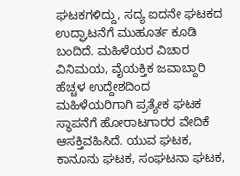ಘಟಕಗಳಿದ್ದು, ಸದ್ಯ ಐದನೇ ಘಟಕದ ಉದ್ಘಾಟನೆಗೆ ಮುಹೂರ್ತ ಕೂಡಿ ಬಂದಿದೆ. ಮಹಿಳೆಯರ ವಿಚಾರ ವಿನಿಮಯ, ವೈಯಕ್ತಿಕ ಜವಾಬ್ದಾರಿ ಹೆಚ್ಚಳ ಉದ್ದೇಶದಿಂದ ಮಹಿಳೆಯರಿಗಾಗಿ ಪ್ರತ್ಯೇಕ ಘಟಕ ಸ್ಥಾಪನೆಗೆ ಹೋರಾಟಗಾರರ ವೇದಿಕೆ ಆಸಕ್ತಿವಹಿಸಿದೆ. ಯುವ ಘಟಕ, ಕಾನೂನು ಘಟಕ, ಸಂಘಟನಾ ಘಟಕ,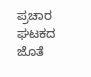ಪ್ರಚಾರ ಘಟಕದ ಜೊತೆ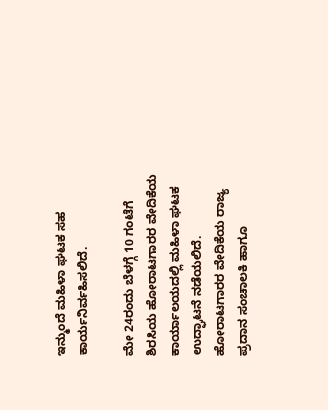ಇನ್ಮುಂದೆ ಮಹಿಳಾ ಘಟಕ ಸಹ ಕಾರ್ಯನಿರ್ವಹಿಸಲಿದೆ.

ಮೇ 24ರಂದು ಬೆಳಗ್ಗೆ 10 ಗಂಟೆಗೆ ಶಿರಸಿಯ ಹೋರಾಟಗಾರರ ವೇದಿಕೆಯ ಕಾರ್ಯಾಲಯದಲ್ಲಿ ಮಹಿಳಾ ಘಟಕ ಉದ್ಘಾಟನೆ ನಡೆಯಲಿದೆ. ಹೋರಾಟಗಾರರ ವೇದಿಕೆಯ ರಾಜ್ಯ ಪ್ರದಾನ ಸಂಚಾಲಕಿ ಹಾಗೂ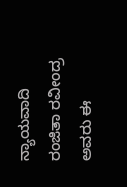ನ್ಯಾಯವಾದಿ ರಂಜಿತಾ ರವೀಂದ್ರ ಅವರು ಈ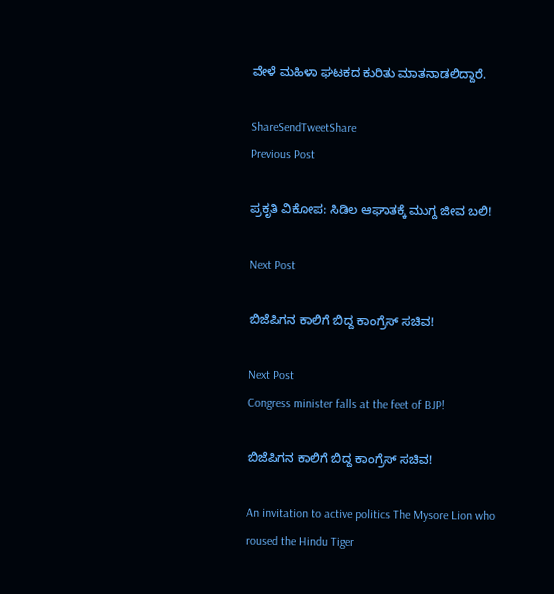ವೇಳೆ ಮಹಿಳಾ ಘಟಕದ ಕುರಿತು ಮಾತನಾಡಲಿದ್ದಾರೆ.

ShareSendTweetShare
Previous Post

ಪ್ರಕೃತಿ ವಿಕೋಪ: ಸಿಡಿಲ ಆಘಾತಕ್ಕೆ ಮುಗ್ದ ಜೀವ ಬಲಿ!

Next Post

ಬಿಜೆಪಿಗನ ಕಾಲಿಗೆ ಬಿದ್ದ ಕಾಂಗ್ರೆಸ್ ಸಚಿವ!

Next Post
Congress minister falls at the feet of BJP!

ಬಿಜೆಪಿಗನ ಕಾಲಿಗೆ ಬಿದ್ದ ಕಾಂಗ್ರೆಸ್ ಸಚಿವ!

An invitation to active politics The Mysore Lion who roused the Hindu Tiger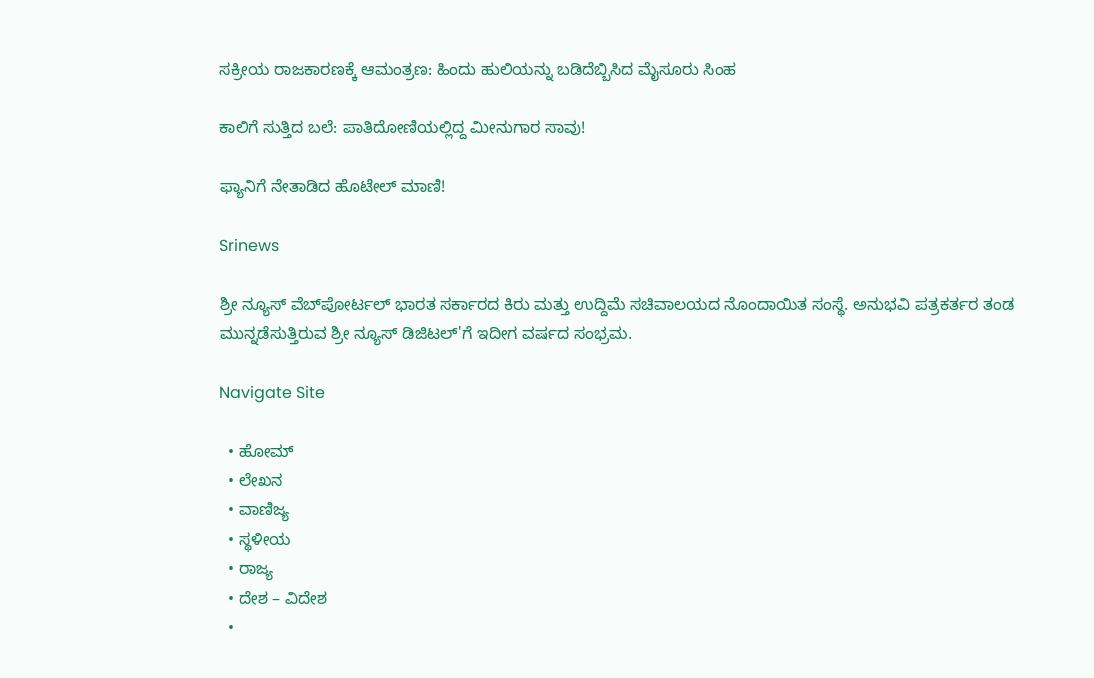ಸಕ್ರೀಯ ರಾಜಕಾರಣಕ್ಕೆ ಆಮಂತ್ರಣ: ಹಿಂದು ಹುಲಿಯನ್ನು ಬಡಿದೆಬ್ಬಿಸಿದ ಮೈಸೂರು ಸಿಂಹ

ಕಾಲಿಗೆ ಸುತ್ತಿದ ಬಲೆ: ಪಾತಿದೋಣಿಯಲ್ಲಿದ್ದ ಮೀನುಗಾರ ಸಾವು!

ಫ್ಯಾನಿಗೆ ನೇತಾಡಿದ ಹೊಟೇಲ್ ಮಾಣಿ!

Srinews

ಶ್ರೀ ನ್ಯೂಸ್ ವೆಬ್‌ಪೋರ್ಟಲ್ ಭಾರತ ಸರ್ಕಾರದ ಕಿರು ಮತ್ತು ಉದ್ದಿಮೆ ಸಚಿವಾಲಯದ ನೊಂದಾಯಿತ ಸಂಸ್ಥೆ. ಅನುಭವಿ ಪತ್ರಕರ್ತರ ತಂಡ ಮುನ್ನಡೆಸುತ್ತಿರುವ ಶ್ರೀ ನ್ಯೂಸ್ ಡಿಜಿಟಲ್'ಗೆ ಇದೀಗ ವರ್ಷದ ಸಂಭ್ರಮ.

Navigate Site

  • ಹೋಮ್
  • ಲೇಖನ
  • ವಾಣಿಜ್ಯ
  • ಸ್ಥಳೀಯ
  • ರಾಜ್ಯ
  • ದೇಶ – ವಿದೇಶ
  •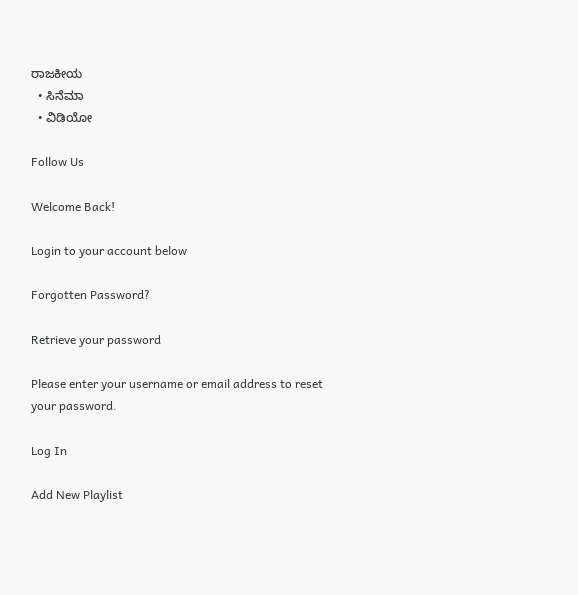ರಾಜಕೀಯ
  • ಸಿನೆಮಾ
  • ವಿಡಿಯೋ

Follow Us

Welcome Back!

Login to your account below

Forgotten Password?

Retrieve your password

Please enter your username or email address to reset your password.

Log In

Add New Playlist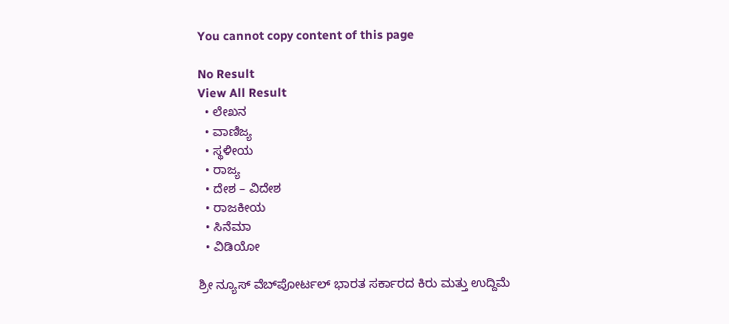You cannot copy content of this page

No Result
View All Result
  • ಲೇಖನ
  • ವಾಣಿಜ್ಯ
  • ಸ್ಥಳೀಯ
  • ರಾಜ್ಯ
  • ದೇಶ – ವಿದೇಶ
  • ರಾಜಕೀಯ
  • ಸಿನೆಮಾ
  • ವಿಡಿಯೋ

ಶ್ರೀ ನ್ಯೂಸ್ ವೆಬ್‌ಪೋರ್ಟಲ್ ಭಾರತ ಸರ್ಕಾರದ ಕಿರು ಮತ್ತು ಉದ್ದಿಮೆ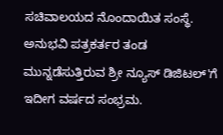ಸಚಿವಾಲಯದ ನೊಂದಾಯಿತ ಸಂಸ್ಥೆ. ಅನುಭವಿ ಪತ್ರಕರ್ತರ ತಂಡ ಮುನ್ನಡೆಸುತ್ತಿರುವ ಶ್ರೀ ನ್ಯೂಸ್ ಡಿಜಿಟಲ್'ಗೆ ಇದೀಗ ವರ್ಷದ ಸಂಭ್ರಮ.